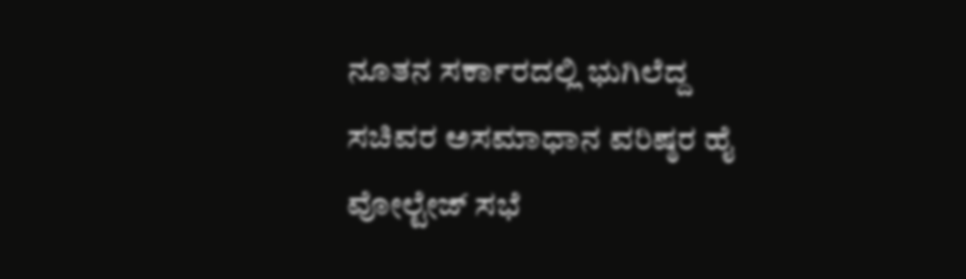ನೂತನ ಸರ್ಕಾರದಲ್ಲಿ ಭುಗಿಲೆದ್ದ ಸಚಿವರ ಅಸಮಾಧಾನ ವರಿಷ್ಠರ ಹೈ ವೋಲ್ಟೇಜ್ ಸಭೆ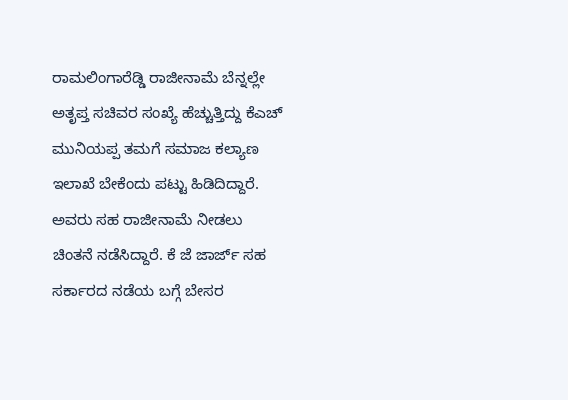ರಾಮಲಿಂಗಾರೆಡ್ಡಿ ರಾಜೀನಾಮೆ ಬೆನ್ನಲ್ಲೇ ಅತೃಪ್ತ ಸಚಿವರ ಸಂಖ್ಯೆ ಹೆಚ್ಚುತ್ತಿದ್ದು ಕೆಎಚ್ ಮುನಿಯಪ್ಪ ತಮಗೆ ಸಮಾಜ ಕಲ್ಯಾಣ ಇಲಾಖೆ ಬೇಕೆಂದು ಪಟ್ಟು ಹಿಡಿದಿದ್ದಾರೆ. ಅವರು ಸಹ ರಾಜೀನಾಮೆ ನೀಡಲು ಚಿಂತನೆ ನಡೆಸಿದ್ದಾರೆ. ಕೆ ಜೆ ಜಾರ್ಜ್ ಸಹ ಸರ್ಕಾರದ ನಡೆಯ ಬಗ್ಗೆ ಬೇಸರ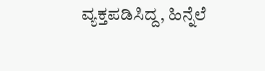ವ್ಯಕ್ತಪಡಿಸಿದ್ದ, ಹಿನ್ನೆಲೆ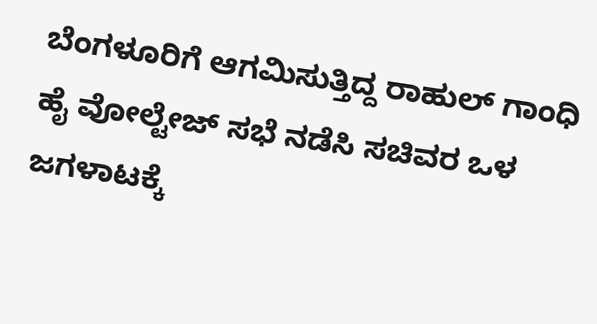ಬೆಂಗಳೂರಿಗೆ ಆಗಮಿಸುತ್ತಿದ್ದ ರಾಹುಲ್ ಗಾಂಧಿ ಹೈ ವೋಲ್ಟೇಜ್ ಸಭೆ ನಡೆಸಿ ಸಚಿವರ ಒಳ ಜಗಳಾಟಕ್ಕೆ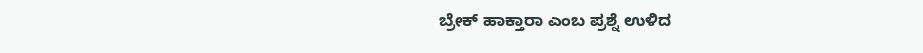ಬ್ರೇಕ್ ಹಾಕ್ತಾರಾ ಎಂಬ ಪ್ರಶ್ನೆ ಉಳಿದ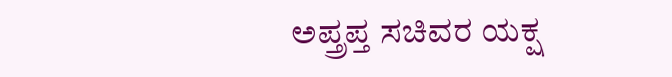ಅಪ್ತ್ರಪ್ತ ಸಚಿವರ ಯಕ್ಷ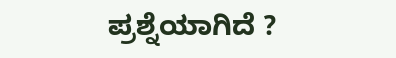ಪ್ರಶ್ನೆಯಾಗಿದೆ ?